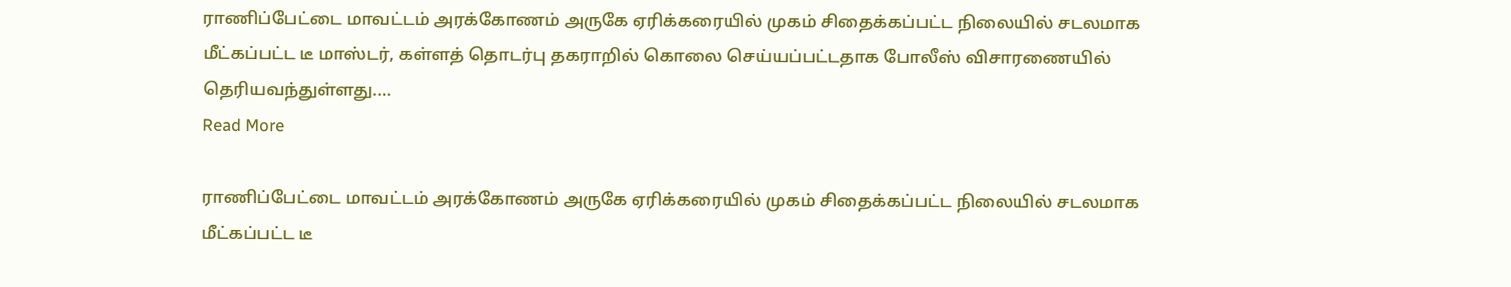ராணிப்பேட்டை மாவட்டம் அரக்கோணம் அருகே ஏரிக்கரையில் முகம் சிதைக்கப்பட்ட நிலையில் சடலமாக மீட்கப்பட்ட டீ மாஸ்டர், கள்ளத் தொடர்பு தகராறில் கொலை செய்யப்பட்டதாக போலீஸ் விசாரணையில் தெரியவந்துள்ளது.…
Read More

ராணிப்பேட்டை மாவட்டம் அரக்கோணம் அருகே ஏரிக்கரையில் முகம் சிதைக்கப்பட்ட நிலையில் சடலமாக மீட்கப்பட்ட டீ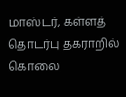மாஸ்டர், கள்ளத் தொடர்பு தகராறில் கொலை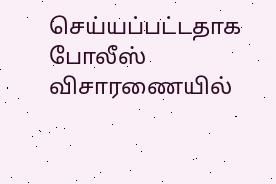செய்யப்பட்டதாக போலீஸ் விசாரணையில்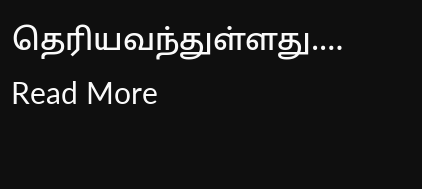தெரியவந்துள்ளது.…
Read More